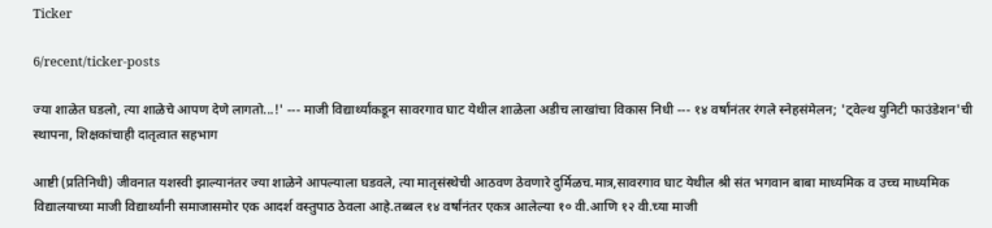Ticker

6/recent/ticker-posts

ज्या शाळेत घडलो, त्या शाळेचे आपण देणे लागतो...!' --- माजी विद्यार्थ्यांकडून सावरगाव घाट येथील शाळेला अडीच लाखांचा विकास निधी --- १४ वर्षांनंतर रंगले स्नेहसंमेलन; 'ट्वेल्थ युनिटी फाउंडेशन'ची स्थापना, शिक्षकांचाही दातृत्वात सहभाग

आष्टी (प्रतिनिधी) जीवनात यशस्वी झाल्यानंतर ज्या शाळेने आपल्याला घडवले, त्या मातृसंस्थेची आठवण ठेवणारे दुर्मिळच.मात्र,सावरगाव घाट येथील श्री संत भगवान बाबा माध्यमिक व उच्च माध्यमिक विद्यालयाच्या माजी विद्यार्थ्यांनी समाजासमोर एक आदर्श वस्तुपाठ ठेवला आहे.तब्बल १४ वर्षांनंतर एकत्र आलेल्या १० वी.आणि १२ वी.च्या माजी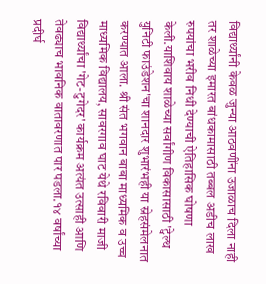विद्यार्थ्यांनी केवळ जुन्या आठवणींना उजाळाच दिला नाही तर शाळेच्या इमारत बांधकामासाठी तब्बल अडीच लाख रुपयांचा भरीव निधी देण्याची ऐतिहासिक घोषणा केली.याशिवाय शाळेच्या सर्वांगीण विकासासाठी 'ट्वेल्थ युनिटी फाउंडेशन'चा शानदार शुभारंभही या स्नेहसंमेलनात करण्यात आला. श्री संत भगवान बाबा माध्यमिक व उच्च माध्यमिक विद्यालय, सावरगाव घाट येथे रविवारी माजी विद्यार्थ्यांचा 'गेट-टुगेदर' कार्यक्रम अत्यंत उत्साही आणि तेवढ्याच भावनिक वातावरणात पार पडला.१४ वर्षांच्या प्रदीर्घ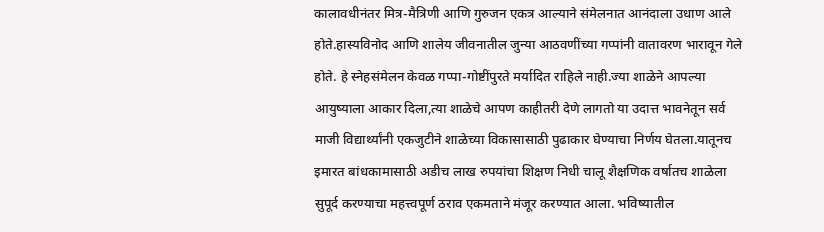कालावधीनंतर मित्र-मैत्रिणी आणि गुरुजन एकत्र आल्याने संमेलनात आनंदाला उधाण आले होते.हास्यविनोद आणि शालेय जीवनातील जुन्या आठवणींच्या गप्पांनी वातावरण भारावून गेले होते. हे स्नेहसंमेलन केवळ गप्पा-गोष्टींपुरते मर्यादित राहिले नाही.ज्या शाळेने आपल्या आयुष्याला आकार दिला,त्या शाळेचे आपण काहीतरी देणे लागतो या उदात्त भावनेतून सर्व माजी विद्यार्थ्यांनी एकजुटीने शाळेच्या विकासासाठी पुढाकार घेण्याचा निर्णय घेतला.यातूनच इमारत बांधकामासाठी अडीच लाख रुपयांचा शिक्षण निधी चालू शैक्षणिक वर्षातच शाळेला सुपूर्द करण्याचा महत्त्वपूर्ण ठराव एकमताने मंजूर करण्यात आला. भविष्यातील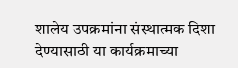शालेय उपक्रमांना संस्थात्मक दिशा देण्यासाठी या कार्यक्रमाच्या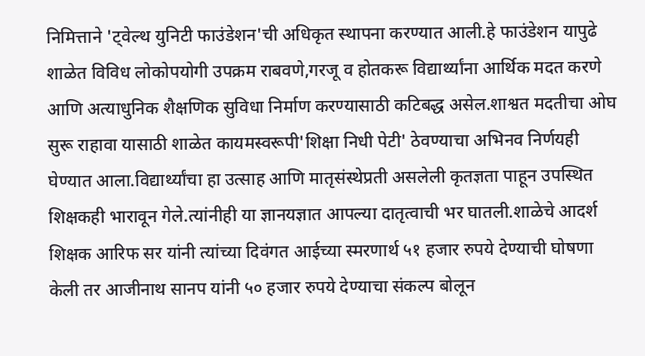निमित्ताने 'ट्वेल्थ युनिटी फाउंडेशन'ची अधिकृत स्थापना करण्यात आली.हे फाउंडेशन यापुढे शाळेत विविध लोकोपयोगी उपक्रम राबवणे,गरजू व होतकरू विद्यार्थ्यांना आर्थिक मदत करणे आणि अत्याधुनिक शैक्षणिक सुविधा निर्माण करण्यासाठी कटिबद्ध असेल.शाश्वत मदतीचा ओघ सुरू राहावा यासाठी शाळेत कायमस्वरूपी'शिक्षा निधी पेटी' ठेवण्याचा अभिनव निर्णयही घेण्यात आला.विद्यार्थ्यांचा हा उत्साह आणि मातृसंस्थेप्रती असलेली कृतज्ञता पाहून उपस्थित शिक्षकही भारावून गेले.त्यांनीही या ज्ञानयज्ञात आपल्या दातृत्वाची भर घातली.शाळेचे आदर्श शिक्षक आरिफ सर यांनी त्यांच्या दिवंगत आईच्या स्मरणार्थ ५१ हजार रुपये देण्याची घोषणा केली तर आजीनाथ सानप यांनी ५० हजार रुपये देण्याचा संकल्प बोलून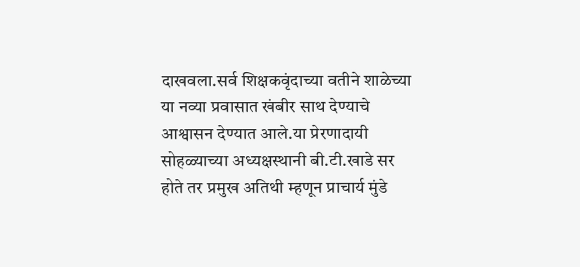दाखवला.सर्व शिक्षकवृंदाच्या वतीने शाळेच्या या नव्या प्रवासात खंबीर साथ देण्याचे आश्वासन देण्यात आले.या प्रेरणादायी सोहळ्याच्या अध्यक्षस्थानी बी.टी.खाडे सर होते तर प्रमुख अतिथी म्हणून प्राचार्य मुंडे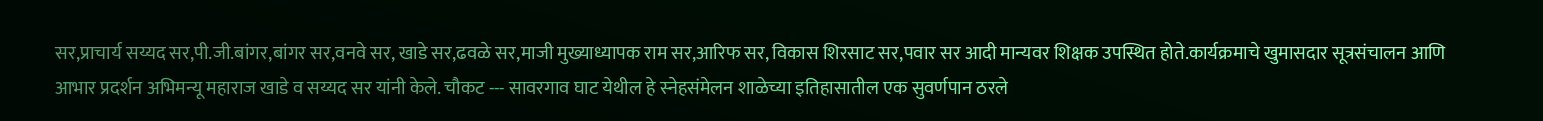सर,प्राचार्य सय्यद सर,पी.जी.बांगर,बांगर सर,वनवे सर, खाडे सर,ढवळे सर,माजी मुख्याध्यापक राम सर,आरिफ सर, विकास शिरसाट सर,पवार सर आदी मान्यवर शिक्षक उपस्थित होते.कार्यक्रमाचे खुमासदार सूत्रसंचालन आणि आभार प्रदर्शन अभिमन्यू महाराज खाडे व सय्यद सर यांनी केले. चौकट --- सावरगाव घाट येथील हे स्नेहसंमेलन शाळेच्या इतिहासातील एक सुवर्णपान ठरले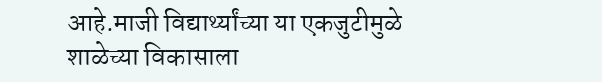आहे.माजी विद्यार्थ्यांच्या या एकजुटीमुळे शाळेच्या विकासाला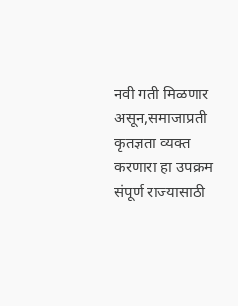नवी गती मिळणार असून,समाजाप्रती कृतज्ञता व्यक्त करणारा हा उपक्रम संपूर्ण राज्यासाठी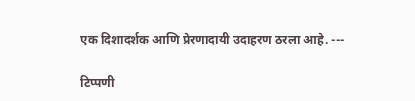एक दिशादर्शक आणि प्रेरणादायी उदाहरण ठरला आहे. ---

टिप्पणी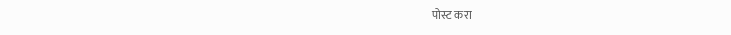पोस्ट करा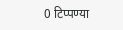0 टिप्पण्या